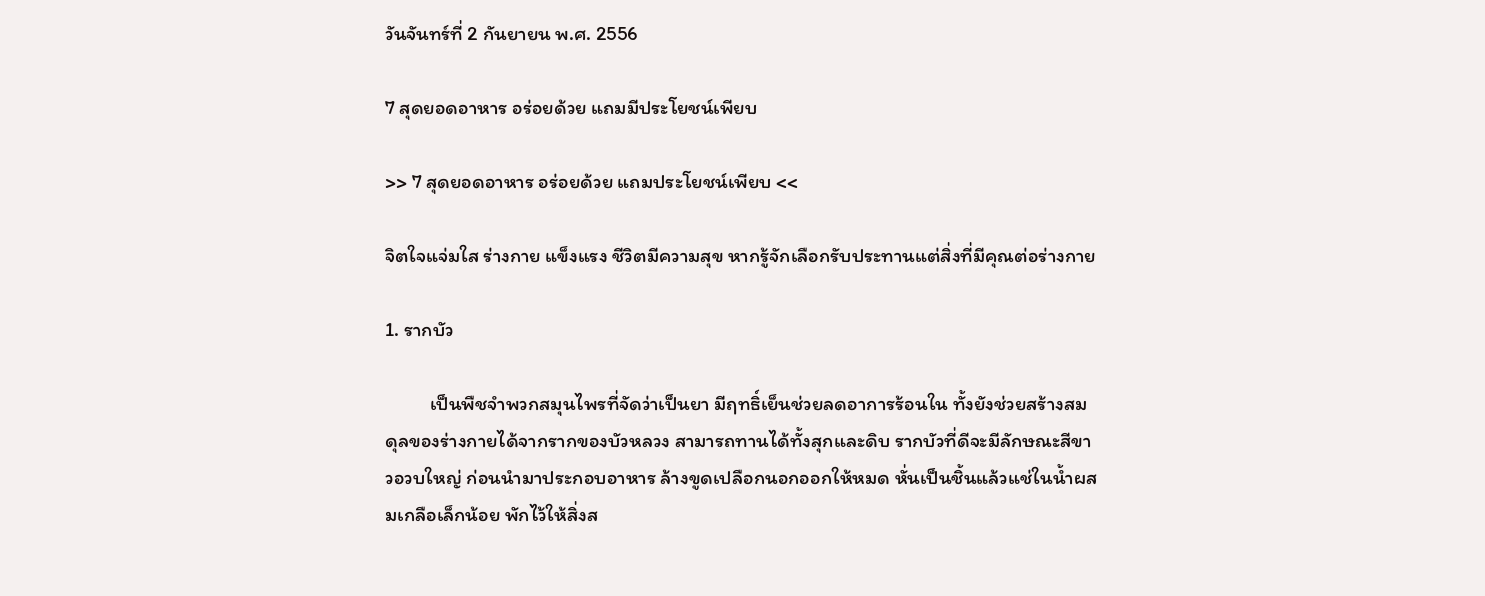วันจันทร์ที่ 2 กันยายน พ.ศ. 2556

7 สุดยอดอาหาร อร่อยด้วย แถมมีประโยชน์เพียบ

>> 7 สุดยอดอาหาร อร่อยด้วย แถมประโยชน์เพียบ <<

จิตใจแจ่มใส ร่างกาย แข็งแรง ชีวิตมีความสุข หากรู้จักเลือกรับประทานแต่สิ่งที่มีคุณต่อร่างกาย

1. รากบัว

          เป็นพืชจำพวกสมุนไพรที่จัดว่าเป็นยา มีฤทธิ์เย็นช่วยลดอาการร้อนใน ทั้งยังช่วยสร้างสมดุลของร่างกายได้จากรากของบัวหลวง สามารถทานได้ทั้งสุกและดิบ รากบัวที่ดีจะมีลักษณะสีขาวอวบใหญ่ ก่อนนำมาประกอบอาหาร ล้างขูดเปลือกนอกออกให้หมด หั่นเป็นชิ้นแล้วแช่ในน้ำผสมเกลือเล็กน้อย พักไว้ให้สิ่งส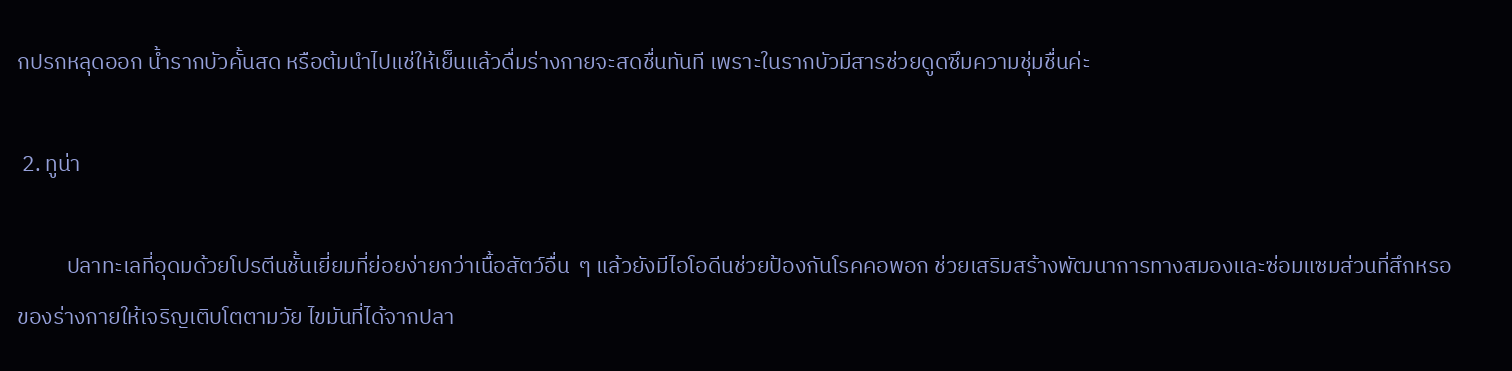กปรกหลุดออก น้ำรากบัวคั้นสด หรือต้มนำไปแช่ให้เย็นแล้วดื่มร่างกายจะสดชื่นทันที เพราะในรากบัวมีสารช่วยดูดซึมความชุ่มชื่นค่ะ

 2. ทูน่า

          ปลาทะเลที่อุดมด้วยโปรตีนชั้นเยี่ยมที่ย่อยง่ายกว่าเนื้อสัตว์อื่น  ๆ แล้วยังมีไอโอดีนช่วยป้องกันโรคคอพอก ช่วยเสริมสร้างพัฒนาการทางสมองและซ่อมแซมส่วนที่สึกหรอของร่างกายให้เจริญเติบโตตามวัย ไขมันที่ได้จากปลา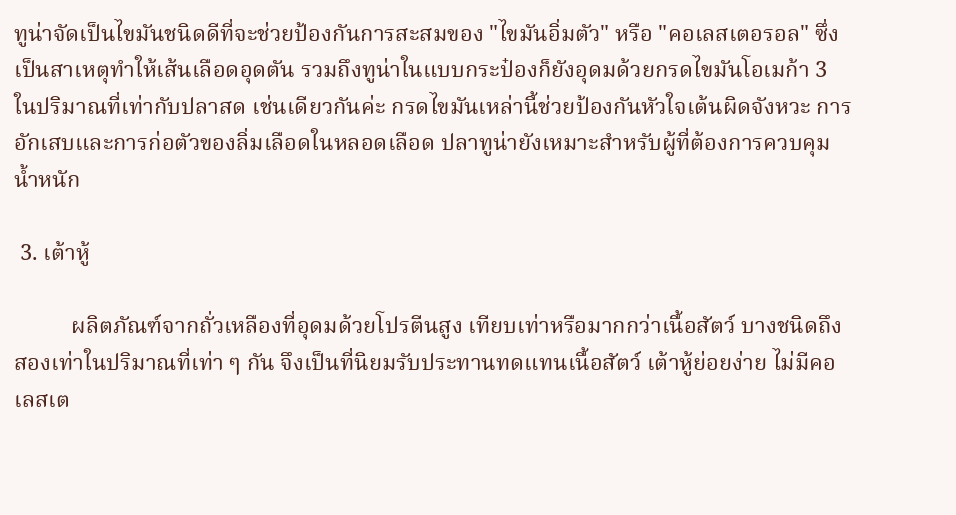ทูน่าจัดเป็นไขมันชนิดดีที่จะช่วยป้องกันการสะสมของ "ไขมันอิ่มตัว" หรือ "คอเลสเตอรอล" ซึ่งเป็นสาเหตุทำให้เส้นเลือดอุดตัน รวมถึงทูน่าในแบบกระป๋องก็ยังอุดมด้วยกรดไขมันโอเมก้า 3 ในปริมาณที่เท่ากับปลาสด เช่นเดียวกันค่ะ กรดไขมันเหล่านี้ช่วยป้องกันหัวใจเต้นผิดจังหวะ การอักเสบและการก่อตัวของลิ่มเลือดในหลอดเลือด ปลาทูน่ายังเหมาะสำหรับผู้ที่ต้องการควบคุมน้ำหนัก

 3. เต้าหู้

          ผลิตภัณฑ์จากถั่วเหลืองที่อุดมด้วยโปรตีนสูง เทียบเท่าหรือมากกว่าเนื้อสัตว์ บางชนิดถึงสองเท่าในปริมาณที่เท่า ๆ กัน จึงเป็นที่นิยมรับประทานทดแทนเนื้อสัตว์ เต้าหู้ย่อยง่าย ไม่มีคอเลสเต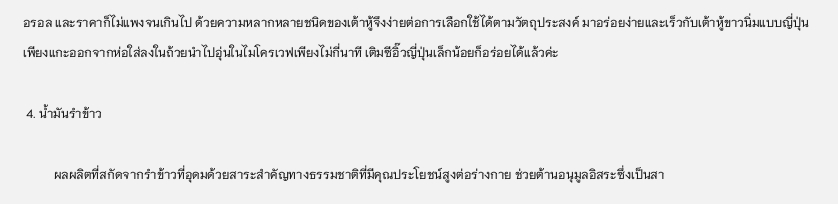อรอล และราคาก็ไม่แพงจนเกินไป ด้วยความหลากหลายชนิดของเต้าหู้จึงง่ายต่อการเลือกใช้ได้ตามวัตถุประสงค์ มาอร่อยง่ายและเร็วกับเต้าหู้ขาวนิ่มแบบญี่ปุ่น เพียงแกะออกจากห่อใส่ลงในถ้วยนำไปอุ่นในไมโครเวฟเพียงไม่กี่นาที เติมซีอิ๊วญี่ปุ่นเล็กน้อยก็อร่อยได้แล้วค่ะ

 4. น้ำมันรำข้าว

          ผลผลิตที่สกัดจากรำข้าวที่อุดมด้วยสาระสำคัญทางธรรมชาติที่มีคุณประโยชน์สูงต่อร่างกาย ช่วยต้านอนุมูลอิสระซึ่งเป็นสา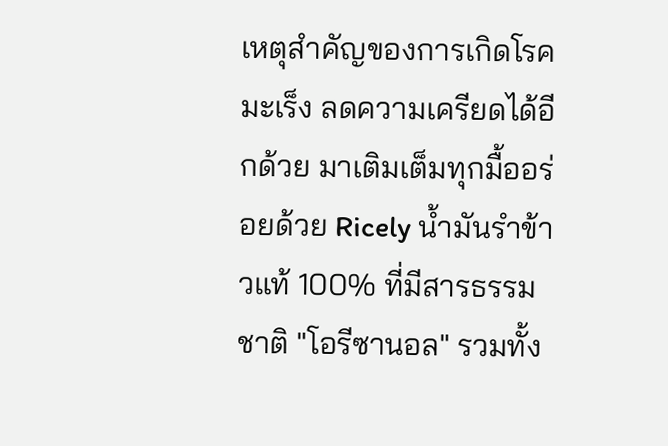เหตุสำคัญของการเกิดโรคมะเร็ง ลดความเครียดได้อีกด้วย มาเติมเต็มทุกมื้ออร่อยด้วย Ricely น้ำมันรำข้าวแท้ 100% ที่มีสารธรรมชาติ "โอรีซานอล" รวมทั้ง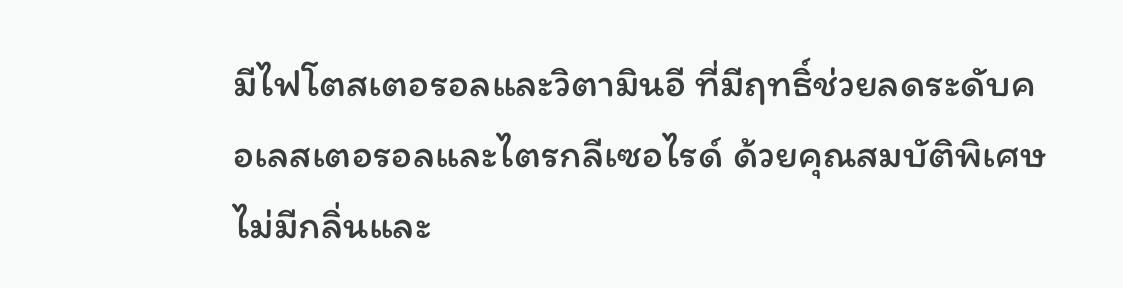มีไฟโตสเตอรอลและวิตามินอี ที่มีฤทธิ์ช่วยลดระดับคอเลสเตอรอลและไตรกลีเซอไรด์ ด้วยคุณสมบัติพิเศษไม่มีกลิ่นและ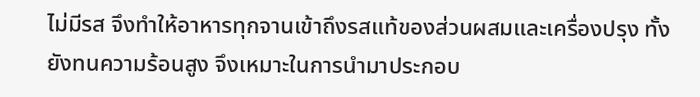ไม่มีรส จึงทำให้อาหารทุกจานเข้าถึงรสแท้ของส่วนผสมและเครื่องปรุง ทั้งยังทนความร้อนสูง จึงเหมาะในการนำมาประกอบ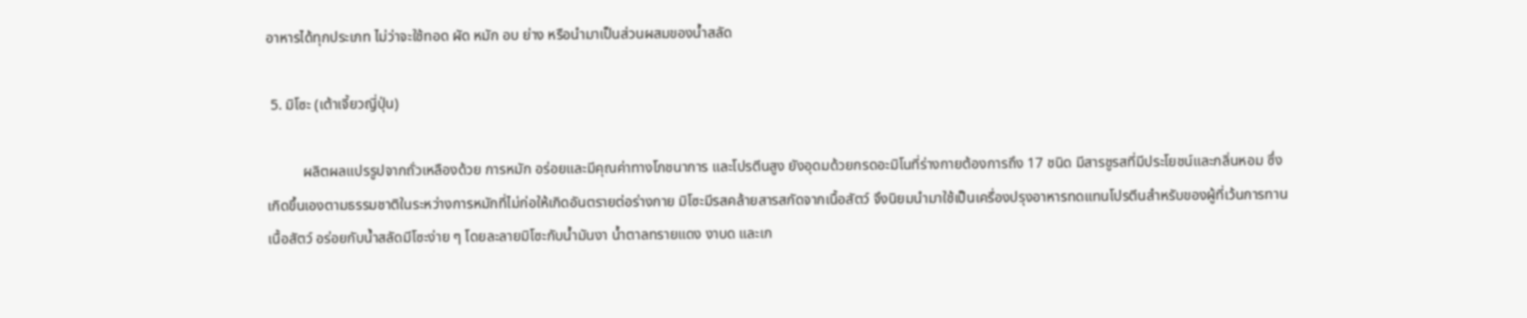อาหารได้ทุกประเภท ไม่ว่าจะใช้ทอด ผัด หมัก อบ ย่าง หรือนำมาเป็นส่วนผสมของน้ำสลัด

 5. มิโซะ (เต้าเจี้ยวญี่ปุ่น)

          ผลิตผลแปรรูปจากถั่วเหลืองด้วย การหมัก อร่อยและมีคุณค่าทางโภชนาการ และโปรตีนสูง ยังอุดมด้วยกรดอะมิโนที่ร่างกายต้องการถึง 17 ชนิด มีสารชูรสที่มีประโยชน์และกลิ่นหอม ซึ่งเกิดขึ้นเองตามธรรมชาติในระหว่างการหมักที่ไม่ก่อให้เกิดอันตรายต่อร่างกาย มิโซะมีรสคล้ายสารสกัดจากเนื้อสัตว์ จึงนิยมนำมาใช้เป็นเครื่องปรุงอาหารทดแทนโปรตีนสำหรับของผู้ที่เว้นการทานเนื้อสัตว์ อร่อยกับน้ำสลัดมีโซะง่าย ๆ โดยละลายมิโซะกับน้ำมันงา น้ำตาลทรายแดง งาบด และเก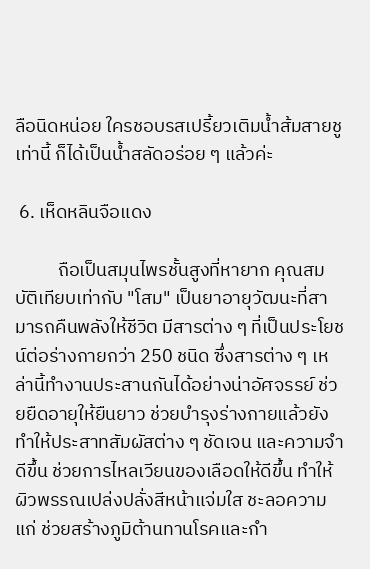ลือนิดหน่อย ใครชอบรสเปรี้ยวเติมน้ำส้มสายชูเท่านี้ ก็ได้เป็นน้ำสลัดอร่อย ๆ แล้วค่ะ

 6. เห็ดหลินจือแดง

          ถือเป็นสมุนไพรชั้นสูงที่หายาก คุณสมบัติเทียบเท่ากับ "โสม" เป็นยาอายุวัฒนะที่สามารถคืนพลังให้ชีวิต มีสารต่าง ๆ ที่เป็นประโยชน์ต่อร่างกายกว่า 250 ชนิด ซึ่งสารต่าง ๆ เหล่านี้ทำงานประสานกันได้อย่างน่าอัศจรรย์ ช่วยยืดอายุให้ยืนยาว ช่วยบำรุงร่างกายแล้วยังทำให้ประสาทสัมผัสต่าง ๆ ชัดเจน และความจำดีขึ้น ช่วยการไหลเวียนของเลือดให้ดีขึ้น ทำให้ผิวพรรณเปล่งปลั่งสีหน้าแจ่มใส ชะลอความแก่ ช่วยสร้างภูมิต้านทานโรคและกำ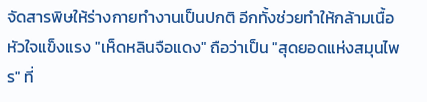จัดสารพิษให้ร่างกายทำงานเป็นปกติ อีกทั้งช่วยทำให้กล้ามเนื้อหัวใจแข็งแรง "เห็ดหลินจือแดง" ถือว่าเป็น "สุดยอดแห่งสมุนไพร" ที่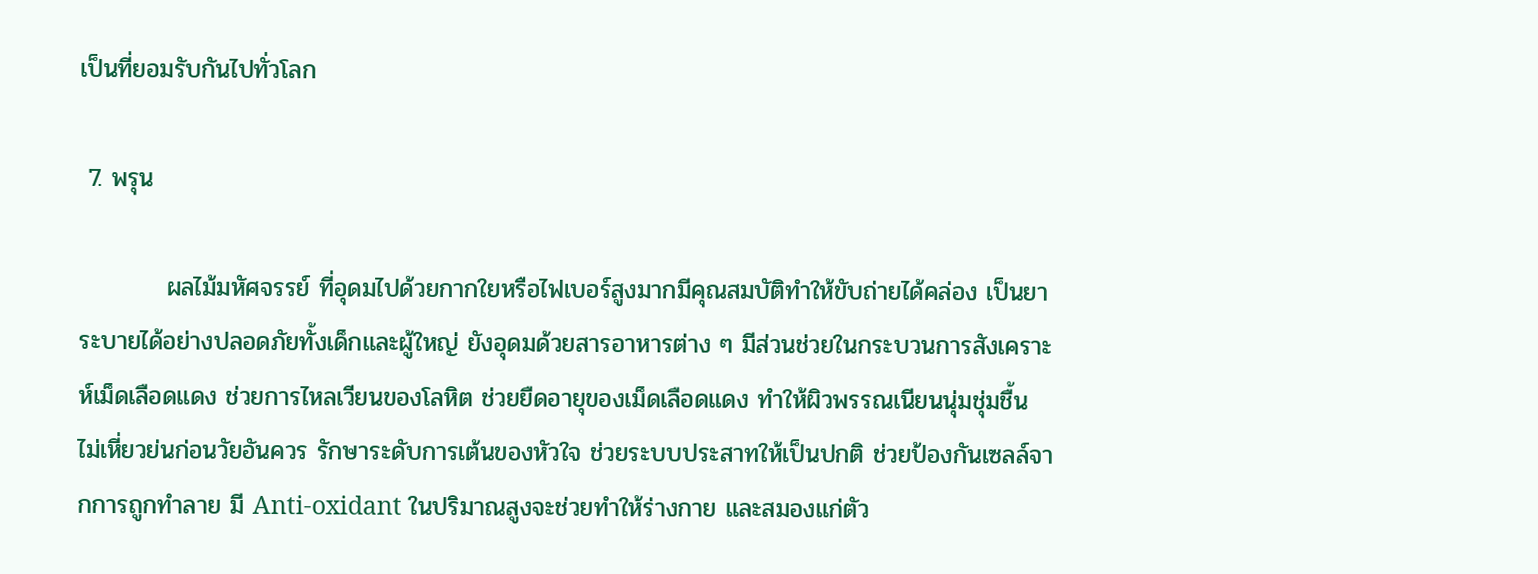เป็นที่ยอมรับกันไปทั่วโลก

 7. พรุน

          ผลไม้มหัศจรรย์ ที่อุดมไปด้วยกากใยหรือไฟเบอร์สูงมากมีคุณสมบัติทำให้ขับถ่ายได้คล่อง เป็นยาระบายได้อย่างปลอดภัยทั้งเด็กและผู้ใหญ่ ยังอุดมด้วยสารอาหารต่าง ๆ มีส่วนช่วยในกระบวนการสังเคราะห์เม็ดเลือดแดง ช่วยการไหลเวียนของโลหิต ช่วยยืดอายุของเม็ดเลือดแดง ทำให้ผิวพรรณเนียนนุ่มชุ่มชื้น ไม่เหี่ยวย่นก่อนวัยอันควร รักษาระดับการเต้นของหัวใจ ช่วยระบบประสาทให้เป็นปกติ ช่วยป้องกันเซลล์จากการถูกทำลาย มี Anti-oxidant ในปริมาณสูงจะช่วยทำให้ร่างกาย และสมองแก่ตัว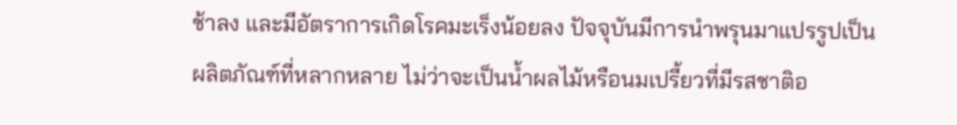ช้าลง และมีอัตราการเกิดโรคมะเร็งน้อยลง ปัจจุบันมีการนำพรุนมาแปรรูปเป็นผลิตภัณฑ์ที่หลากหลาย ไม่ว่าจะเป็นน้ำผลไม้หรือนมเปรี้ยวที่มีรสชาติอ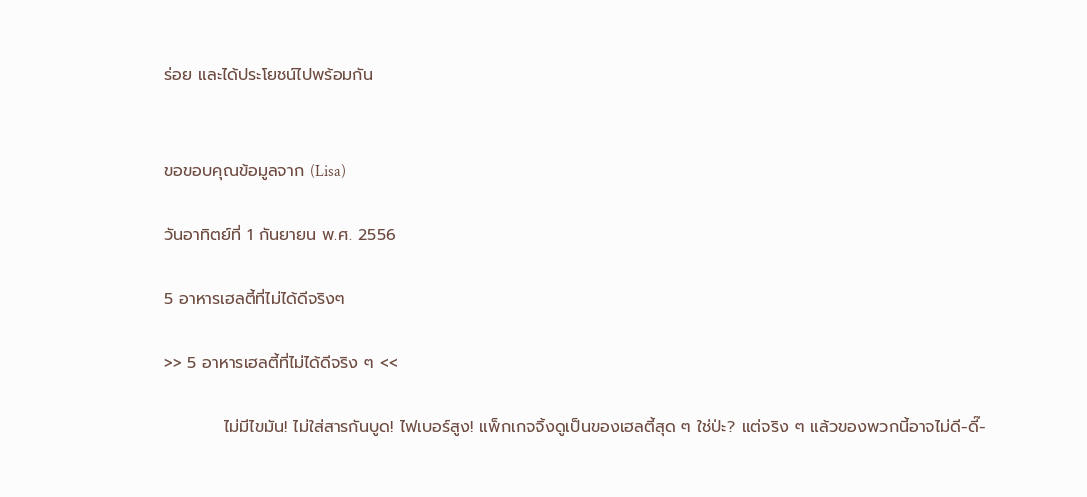ร่อย และได้ประโยชน์ไปพร้อมกัน


ขอขอบคุณข้อมูลจาก (Lisa)

วันอาทิตย์ที่ 1 กันยายน พ.ศ. 2556

5 อาหารเฮลตี้ที่ไม่ได้ดีจริงๆ

>> 5 อาหารเฮลตี้ที่ไม่ได้ดีจริง ๆ <<

          ไม่มีไขมัน! ไม่ใส่สารกันบูด! ไฟเบอร์สูง! แพ็กเกจจิ้งดูเป็นของเฮลตี้สุด ๆ ใช่ป่ะ? แต่จริง ๆ แล้วของพวกนี้อาจไม่ดี-ดี๊-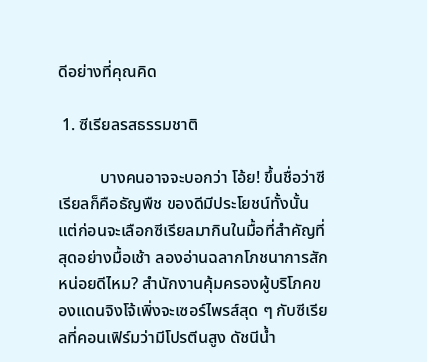ดีอย่างที่คุณคิด

 1. ซีเรียลรสธรรมชาติ

          บางคนอาจจะบอกว่า โอ้ย! ขึ้นชื่อว่าซีเรียลก็คือธัญพืช ของดีมีประโยชน์ทั้งนั้น แต่ก่อนจะเลือกซีเรียลมากินในมื้อที่สำคัญที่สุดอย่างมื้อเช้า ลองอ่านฉลากโภชนาการสักหน่อยดีไหม? สำนักงานคุ้มครองผู้บริโภคของแดนจิงโจ้เพิ่งจะเซอร์ไพรส์สุด ๆ กับซีเรียลที่คอนเฟิร์มว่ามีโปรตีนสูง ดัชนีน้ำ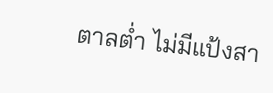ตาลต่ำ ไม่มีแป้งสา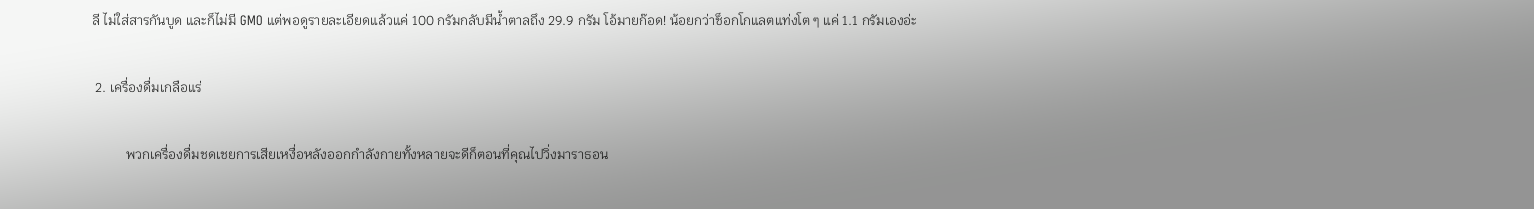ลี ไม่ใส่สารกันบูด และก็ไม่มี GMO แต่พอดูรายละเอียดแล้วแค่ 100 กรัมกลับมีน้ำตาลถึง 29.9 กรัม โอ้มายก๊อด! น้อยกว่าช็อกโกแลตแท่งโต ๆ แค่ 1.1 กรัมเองอ่ะ

 2. เครื่องดื่มเกลือแร่

          พวกเครื่องดื่มชดเชยการเสียเหงื่อหลังออกกำลังกายทั้งหลายจะดีก็ตอนที่คุณไปวิ่งมาราธอน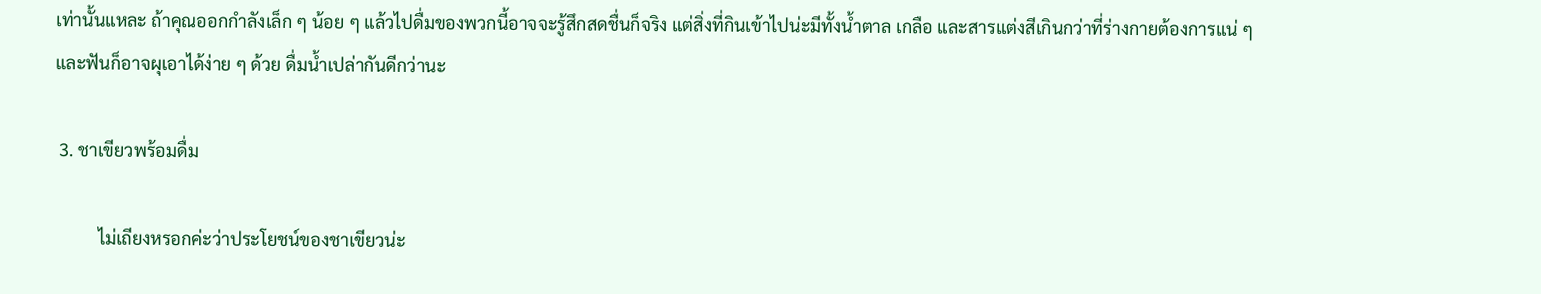เท่านั้นแหละ ถ้าคุณออกกำลังเล็ก ๆ น้อย ๆ แล้วไปดื่มของพวกนี้อาจจะรู้สึกสดชื่นก็จริง แต่สิ่งที่กินเข้าไปน่ะมีทั้งน้ำตาล เกลือ และสารแต่งสีเกินกว่าที่ร่างกายต้องการแน่ ๆ และฟันก็อาจผุเอาได้ง่าย ๆ ด้วย ดื่มน้ำเปล่ากันดีกว่านะ

 3. ชาเขียวพร้อมดื่ม

          ไม่เถียงหรอกค่ะว่าประโยชน์ของชาเขียวน่ะ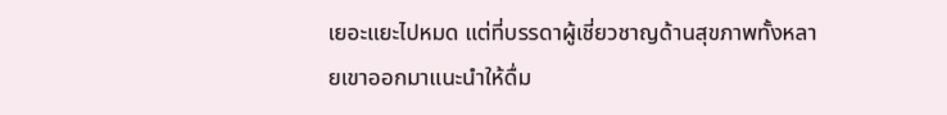เยอะแยะไปหมด แต่ที่บรรดาผู้เชี่ยวชาญด้านสุขภาพทั้งหลายเขาออกมาแนะนำให้ดื่ม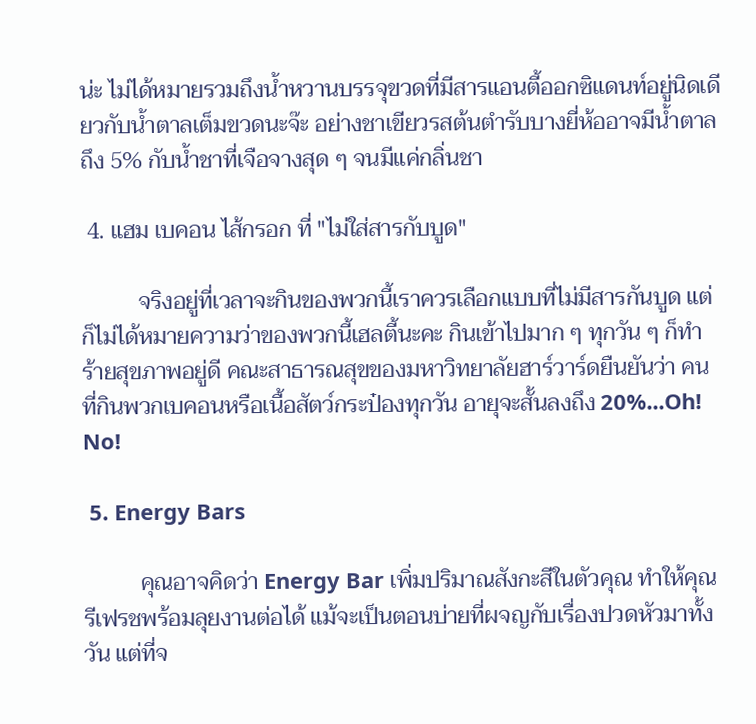น่ะ ไม่ได้หมายรวมถึงน้ำหวานบรรจุขวดที่มีสารแอนตี้ออกซิแดนท์อยู่นิดเดียวกับน้ำตาลเต็มขวดนะจ๊ะ อย่างชาเขียวรสต้นตำรับบางยี่ห้ออาจมีน้ำตาลถึง 5% กับน้ำชาที่เจือจางสุด ๆ จนมีแค่กลิ่นชา

 4. แฮม เบคอน ไส้กรอก ที่ "ไม่ใส่สารกับบูด"

          จริงอยู่ที่เวลาจะกินของพวกนี้เราควรเลือกแบบที่ไม่มีสารกันบูด แต่ก็ไม่ได้หมายความว่าของพวกนี้เฮลตี้นะคะ กินเข้าไปมาก ๆ ทุกวัน ๆ ก็ทำร้ายสุขภาพอยู่ดี คณะสาธารณสุขของมหาวิทยาลัยฮาร์วาร์ดยืนยันว่า คนที่กินพวกเบคอนหรือเนื้อสัตว์กระป๋องทุกวัน อายุจะสั้นลงถึง 20%...Oh! No!

 5. Energy Bars

          คุณอาจคิดว่า Energy Bar เพิ่มปริมาณสังกะสีในตัวคุณ ทำให้คุณรีเฟรชพร้อมลุยงานต่อได้ แม้จะเป็นตอนบ่ายที่ผจญกับเรื่องปวดหัวมาทั้งวัน แต่ที่จ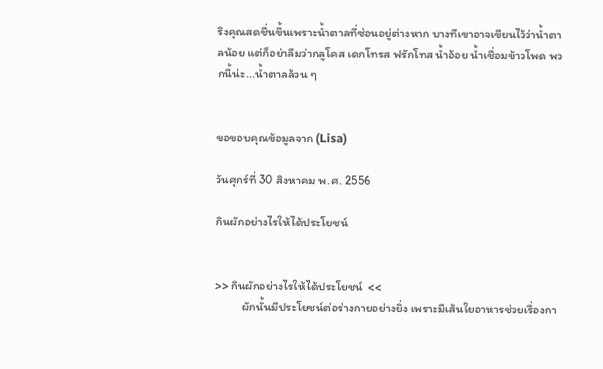ริงคุณสดชื่นขึ้นเพราะน้ำตาลที่ซ่อนอยู่ต่างหาก บางทีเขาอาจเขียนไว้ว่าน้ำตาลน้อย แต่ก็อย่าลืมว่ากลูโคส เดกโทรส ฟรักโทส น้ำอ้อย น้ำเชื่อมข้าวโพด พวกนี้น่ะ...น้ำตาลล้วน ๆ


ขอขอบคุณข้อมูลจาก (Lisa)

วันศุกร์ที่ 30 สิงหาคม พ.ศ. 2556

กินผักอย่างไรให้ได้ประโยชน์


>> กินผักอย่างไรให้ได้ประโยชน์  <<
          ผักนั้นมีประโยชน์ต่อร่างกายอย่างยิ่ง เพราะมีเส้นใยอาหารช่วยเรื่องกา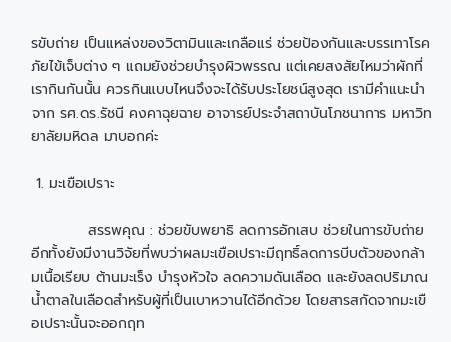รขับถ่าย เป็นแหล่งของวิตามินและเกลือแร่ ช่วยป้องกันและบรรเทาโรคภัยไข้เจ็บต่าง ๆ แถมยังช่วยบำรุงผิวพรรณ แต่เคยสงสัยไหมว่าผักที่เรากินกันนั้น ควรกินแบบไหนจึงจะได้รับประโยชน์สูงสุด เรามีคำแนะนำจาก รศ.ดร.รัชนี คงคาฉุยฉาย อาจารย์ประจำสถาบันโภชนาการ มหาวิทยาลัยมหิดล มาบอกค่ะ

 1. มะเขือเปราะ

           สรรพคุณ : ช่วยขับพยาธิ ลดการอักเสบ ช่วยในการขับถ่าย อีกทั้งยังมีงานวิจัยที่พบว่าผลมะเขือเปราะมีฤทธิ์ลดการบีบตัวของกล้ามเนื้อเรียบ ต้านมะเร็ง บำรุงหัวใจ ลดความดันเลือด และยังลดปริมาณน้ำตาลในเลือดสำหรับผู้ที่เป็นเบาหวานได้อีกด้วย โดยสารสกัดจากมะเขือเปราะนั้นจะออกฤท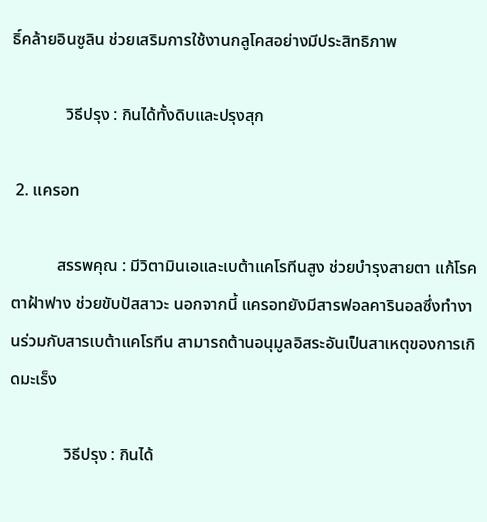ธิ์คล้ายอินซูลิน ช่วยเสริมการใช้งานกลูโคสอย่างมีประสิทธิภาพ

             วิธีปรุง : กินได้ทั้งดิบและปรุงสุก

 2. แครอท

           สรรพคุณ : มีวิตามินเอและเบต้าแคโรทีนสูง ช่วยบำรุงสายตา แก้โรคตาฝ้าฟาง ช่วยขับปัสสาวะ นอกจากนี้ แครอทยังมีสารฟอลคารินอลซึ่งทำงานร่วมกับสารเบต้าแคโรทีน สามารถต้านอนุมูลอิสระอันเป็นสาเหตุของการเกิดมะเร็ง

             วิธีปรุง : กินได้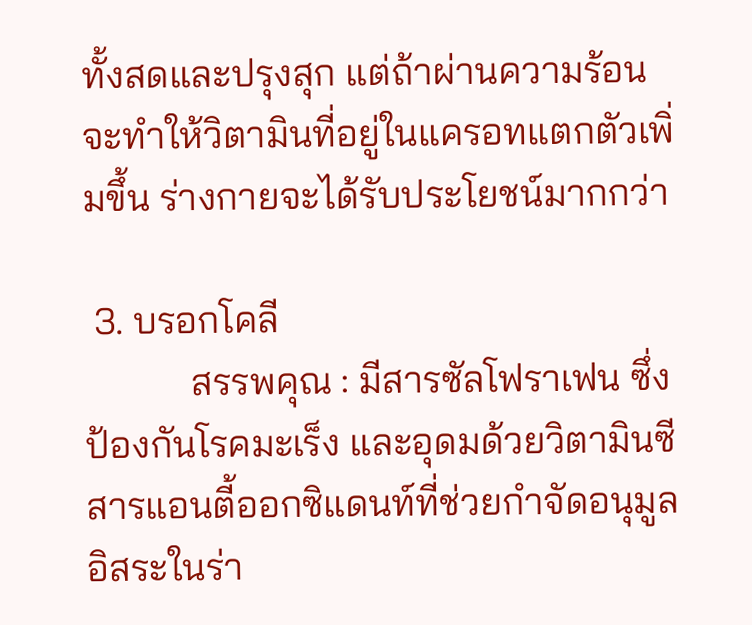ทั้งสดและปรุงสุก แต่ถ้าผ่านความร้อนจะทำให้วิตามินที่อยู่ในแครอทแตกตัวเพิ่มขึ้น ร่างกายจะได้รับประโยชน์มากกว่า

 3. บรอกโคลี
           สรรพคุณ : มีสารซัลโฟราเฟน ซึ่งป้องกันโรคมะเร็ง และอุดมด้วยวิตามินซี สารแอนตี้ออกซิแดนท์ที่ช่วยกำจัดอนุมูลอิสระในร่า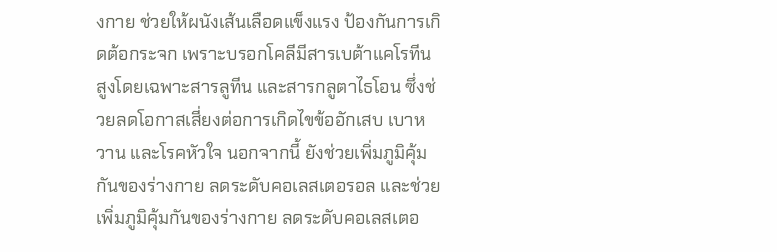งกาย ช่วยให้ผนังเส้นเลือดแข็งแรง ป้องกันการเกิดต้อกระจก เพราะบรอกโคลีมีสารเบต้าแคโรทีนสูงโดยเฉพาะสารลูทีน และสารกลูตาไธโอน ซึ่งช่วยลดโอกาสเสี่ยงต่อการเกิดไขข้ออักเสบ เบาหวาน และโรคหัวใจ นอกจากนี้ ยังช่วยเพิ่มภูมิคุ้มกันของร่างกาย ลดระดับคอเลสเตอรอล และช่วยเพิ่มภูมิคุ้มกันของร่างกาย ลดระดับคอเลสเตอ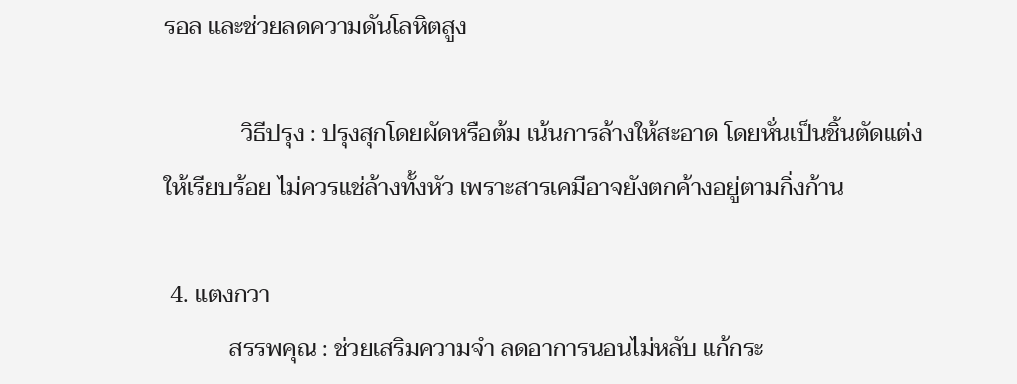รอล และช่วยลดความดันโลหิตสูง

             วิธีปรุง : ปรุงสุกโดยผัดหรือต้ม เน้นการล้างให้สะอาด โดยหั่นเป็นชิ้นตัดแต่งให้เรียบร้อย ไม่ควรแช่ล้างทั้งหัว เพราะสารเคมีอาจยังตกค้างอยู่ตามกิ่งก้าน

 4. แตงกวา
           สรรพคุณ : ช่วยเสริมความจำ ลดอาการนอนไม่หลับ แก้กระ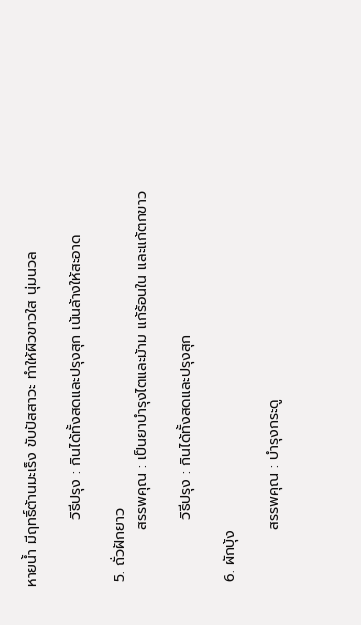หายน้ำ มีฤทธิ์ต้านมะเร็ง ขับปัสสาวะ ทำให้ผิวขาวใส นุ่มนวล

             วิธีปรุง : กินได้ทั้งสดและปรุงสุก เน้นล้างให้สะอาด

 5. ถั่วฝักยาว
           สรรพคุณ : เป็นยาบำรุงไตและม้าม แก้ร้อนใน และแก้ตกขาว

             วิธีปรุง : กินได้ทั้งสดและปรุงสุก

 6. ผักบุ้ง

           สรรพคุณ : บำรุงกระดู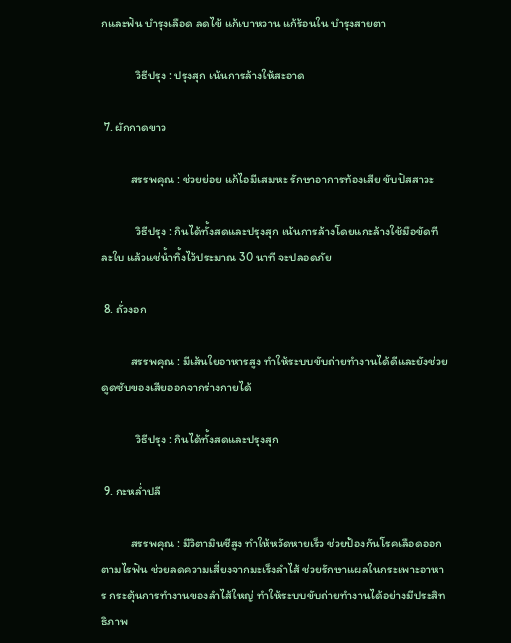กและฟัน บำรุงเลือด ลดไข้ แก้เบาหวาน แก้ร้อนใน บำรุงสายตา

             วิธีปรุง : ปรุงสุก เน้นการล้างให้สะอาด

 7. ผักกาดขาว

           สรรพคุณ : ช่วยย่อย แก้ไอมีเสมหะ รักษาอาการท้องเสีย ขับปัสสาวะ

             วิธีปรุง : กินได้ทั้งสดและปรุงสุก เน้นการล้างโดยแกะล้างใช้มือขัดทีละใบ แล้วแช่น้ำทิ้งไว้ประมาณ 30 นาที จะปลอดภัย

 8. ถั่วงอก

           สรรพคุณ : มีเส้นใยอาหารสูง ทำให้ระบบขับถ่ายทำงานได้ดีและยังช่วยดูดซับของเสียออกจากร่างกายได้

             วิธีปรุง : กินได้ทั้งสดและปรุงสุก

 9. กะหล่ำปลี

           สรรพคุณ : มีวิตามินซีสูง ทำให้หวัดหายเร็ว ช่วยป้องกันโรคเลือดออกตามไรฟัน ช่วยลดความเสี่ยงจากมะเร็งลำไส้ ช่วยรักษาแผลในกระเพาะอาหาร กระตุ้นการทำงานของลำไส้ใหญ่ ทำให้ระบบขับถ่ายทำงานได้อย่างมีประสิทธิภาพ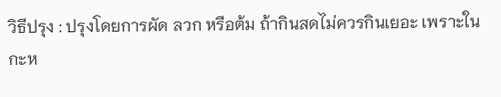วิธีปรุง : ปรุงโดยการผัด ลวก หรือต้ม ถ้ากินสดไม่ควรกินเยอะ เพราะในกะห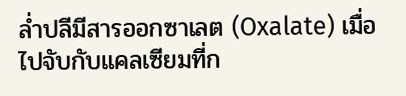ล่ำปลีมีสารออกซาเลต (Oxalate) เมื่อไปจับกับแคลเซียมที่ก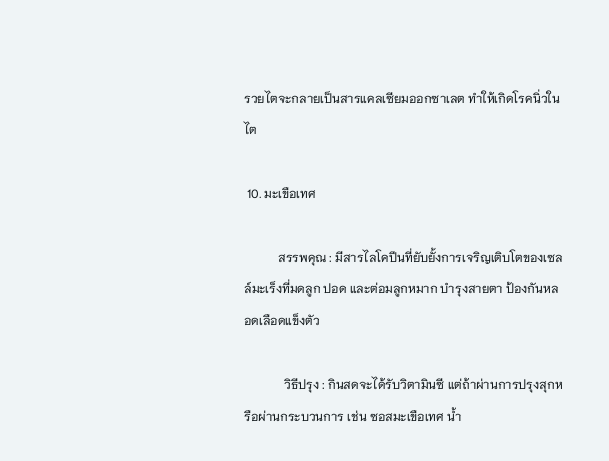รวยไตจะกลายเป็นสารแคลเซียมออกซาเลต ทำให้เกิดโรคนิ่วในไต

 10. มะเขือเทศ

           สรรพคุณ : มีสารไลโคปีนที่ยับยั้งการเจริญเติบโตของเซลล์มะเร็งที่มดลูก ปอด และต่อมลูกหมาก บำรุงสายตา ป้องกันหลอดเลือดแข็งตัว

             วิธีปรุง : กินสดจะได้รับวิตามินซี แต่ถ้าผ่านการปรุงสุกหรือผ่านกระบวนการ เช่น ซอสมะเขือเทศ น้ำ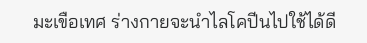มะเขือเทศ ร่างกายจะนำไลโคปีนไปใช้ได้ดี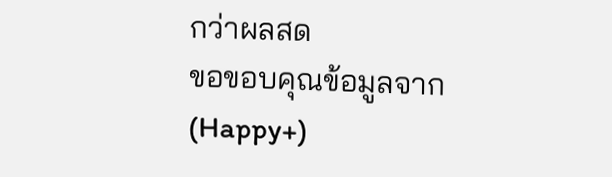กว่าผลสด
ขอขอบคุณข้อมูลจาก (Happy+)